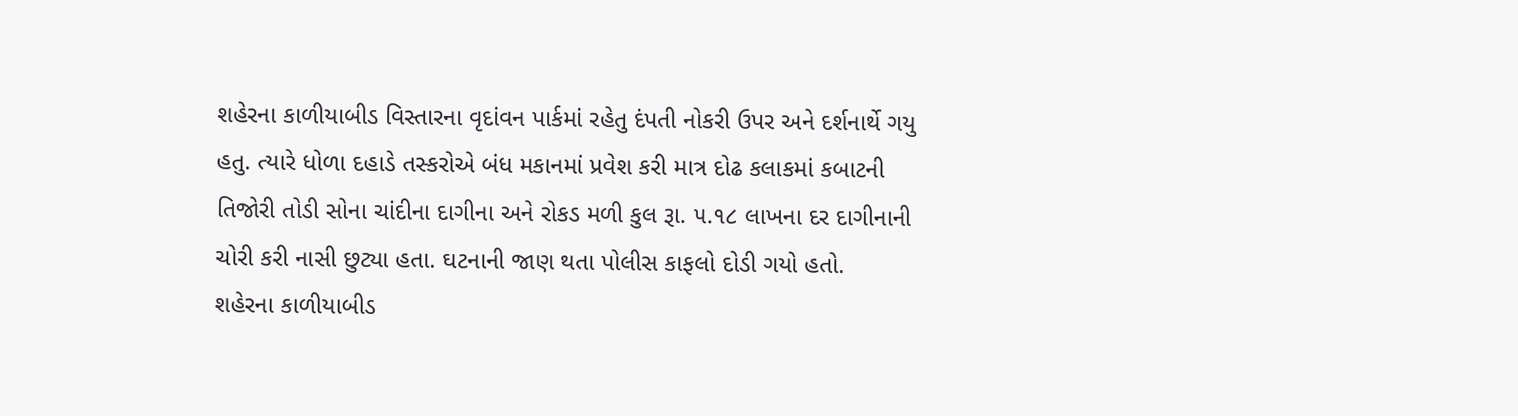શહેરના કાળીયાબીડ વિસ્તારના વૃદાંવન પાર્કમાં રહેતુ દંપતી નોકરી ઉપર અને દર્શનાર્થે ગયુ હતુ. ત્યારે ધોળા દહાડે તસ્કરોએ બંધ મકાનમાં પ્રવેશ કરી માત્ર દોઢ કલાકમાં કબાટની તિજોરી તોડી સોના ચાંદીના દાગીના અને રોકડ મળી કુલ રૂા. ૫.૧૮ લાખના દર દાગીનાની ચોરી કરી નાસી છુટ્યા હતા. ઘટનાની જાણ થતા પોલીસ કાફલો દોડી ગયો હતો.
શહેરના કાળીયાબીડ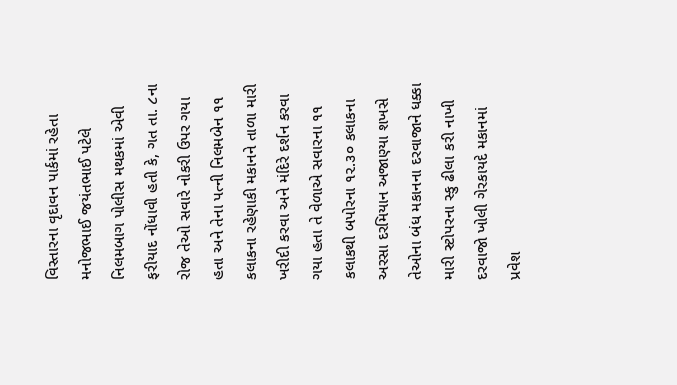વિસ્તારના વૃદાવન પાર્કમાં રહેતા મનોજભાઈ જયંતભાઈ પટેલે નિલમબાગ પોલીસ મથકમાં એવી ફરીયાદ નોંધાવી હતી કે, ગત તા. ૮ના રોજ તેઓ સવારે નોકરી ઉપર ગયા હતા અને તેના પત્ની નિલમબેન ૧૧ કલાકના રહેણાકી મકાનને તાળા મારી ખરીદી કરવા અને મંદિરે દર્શન કરવા ગયા હતા તે વેળાએ સવારના ૧૧ કલાકથી બપોરના ૧૨.૩૦ કલાકના અરસા દરમિયાન અજાણ્યા શખસે તેઓના બંધ મકાનના દરવાજાને ધક્કા મારી સ્ટોપરના સ્કુ ઢીલા કરી નાખી દરવાજો ખોલી ગેરકાયદે મકાનમાં પ્રવેશ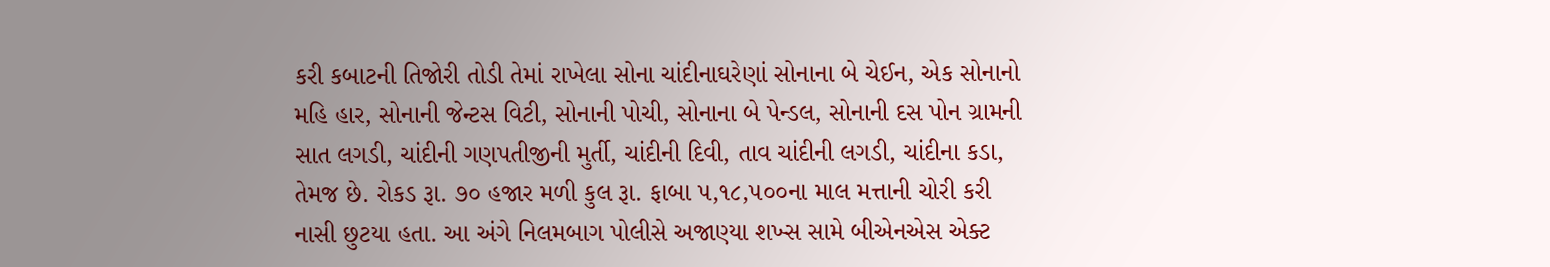કરી કબાટની તિજોરી તોડી તેમાં રાખેલા સોના ચાંદીનાઘરેણાં સોનાના બે ચેઈન, એક સોનાનો મહિ હાર, સોનાની જેન્ટસ વિટી, સોનાની પોચી, સોનાના બે પેન્ડલ, સોનાની દસ પોન ગ્રામની સાત લગડી, ચાંદીની ગણપતીજીની મુર્તી, ચાંદીની દિવી, તાવ ચાંદીની લગડી, ચાંદીના કડા, તેમજ છે. રોકડ રૂા. ૭૦ હજાર મળી કુલ રૂા. ફાબા ૫,૧૮,૫૦૦ના માલ મત્તાની ચોરી કરી નાસી છુટયા હતા. આ અંગે નિલમબાગ પોલીસે અજાણ્યા શખ્સ સામે બીએનએસ એક્ટ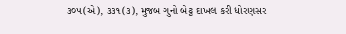૩૦૫(એ), ૩૩૧(૩), મુજબ ગુનો બેટ્ટ દાખલ કરી ધોરણસર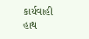કાર્યવાહી હાથ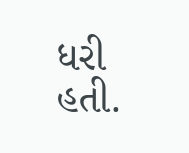ધરી હતી.